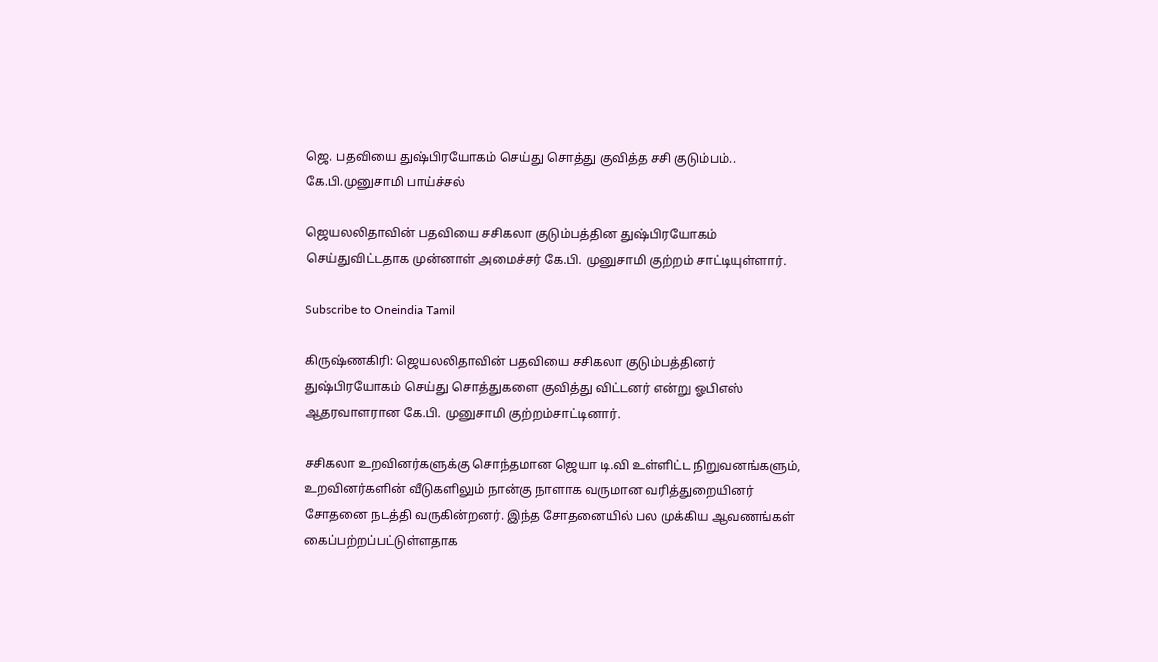ஜெ. பதவியை துஷ்பிரயோகம் செய்து சொத்து குவித்த சசி குடும்பம்.. கே.பி.முனுசாமி பாய்ச்சல்

ஜெயலலிதாவின் பதவியை சசிகலா குடும்பத்தின துஷ்பிரயோகம் செய்துவிட்டதாக முன்னாள் அமைச்சர் கே.பி. முனுசாமி குற்றம் சாட்டியுள்ளார்.

Subscribe to Oneindia Tamil

கிருஷ்ணகிரி: ஜெயலலிதாவின் பதவியை சசிகலா குடும்பத்தினர் துஷ்பிரயோகம் செய்து சொத்துகளை குவித்து விட்டனர் என்று ஓபிஎஸ் ஆதரவாளரான கே.பி. முனுசாமி குற்றம்சாட்டினார்.

சசிகலா உறவினர்களுக்கு சொந்தமான ஜெயா டி.வி உள்ளிட்ட நிறுவனங்களும், உறவினர்களின் வீடுகளிலும் நான்கு நாளாக வருமான வரித்துறையினர் சோதனை நடத்தி வருகின்றனர். இந்த சோதனையில் பல முக்கிய ஆவணங்கள் கைப்பற்றப்பட்டுள்ளதாக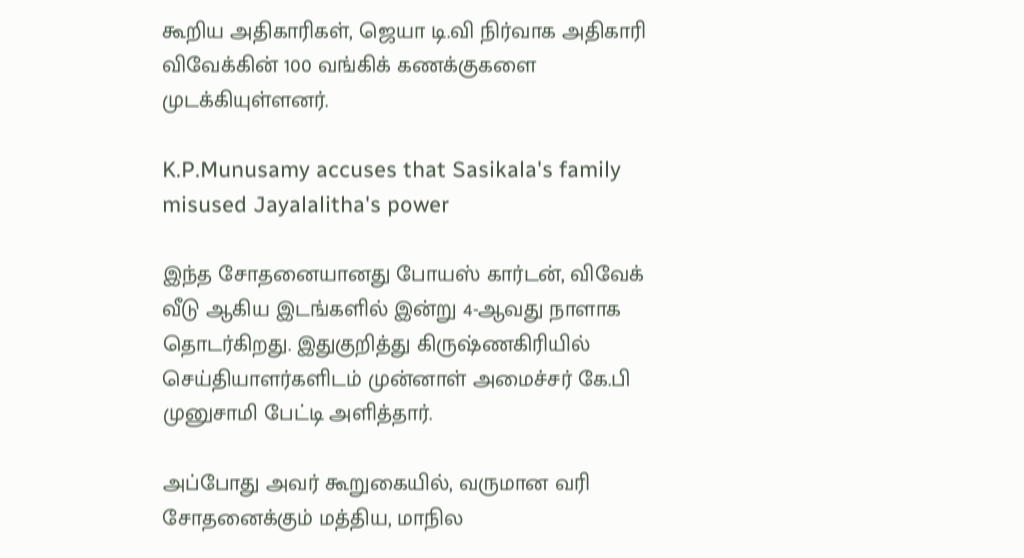கூறிய அதிகாரிகள், ஜெயா டி.வி நிர்வாக அதிகாரி விவேக்கின் 100 வங்கிக் கணக்குகளை முடக்கியுள்ளனர்.

K.P.Munusamy accuses that Sasikala's family misused Jayalalitha's power

இந்த சோதனையானது போயஸ் கார்டன், விவேக் வீடு ஆகிய இடங்களில் இன்று 4-ஆவது நாளாக தொடர்கிறது. இதுகுறித்து கிருஷ்ணகிரியில் செய்தியாளர்களிடம் முன்னாள் அமைச்சர் கே.பி முனுசாமி பேட்டி அளித்தார்.

அப்போது அவர் கூறுகையில், வருமான வரி சோதனைக்கும் மத்திய, மாநில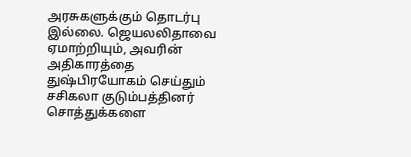அரசுகளுக்கும் தொடர்பு இல்லை. ஜெயலலிதாவை ஏமாற்றியும், அவரின் அதிகாரத்தை துஷ்பிரயோகம் செய்தும் சசிகலா குடும்பத்தினர் சொத்துக்களை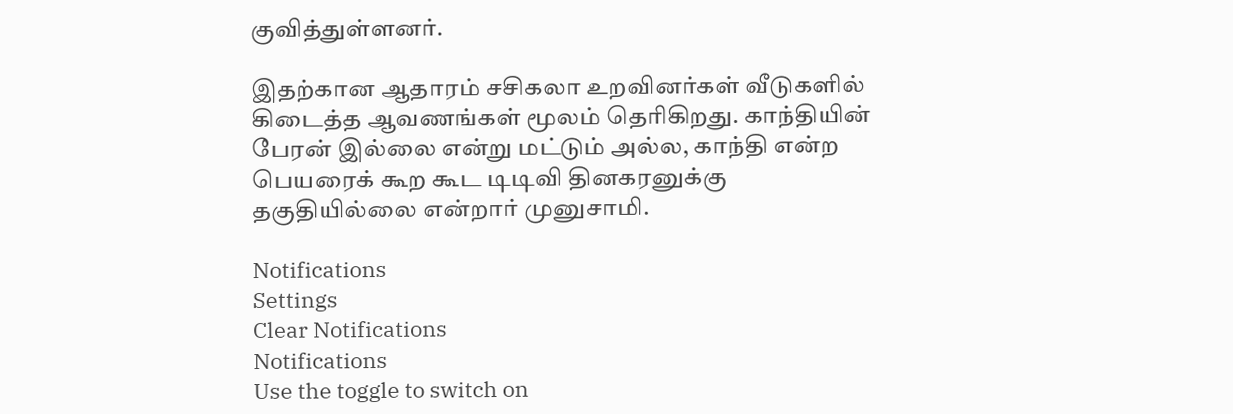குவித்துள்ளனர்.

இதற்கான ஆதாரம் சசிகலா உறவினர்கள் வீடுகளில் கிடைத்த ஆவணங்கள் மூலம் தெரிகிறது. காந்தியின் பேரன் இல்லை என்று மட்டும் அல்ல, காந்தி என்ற பெயரைக் கூற கூட டிடிவி தினகரனுக்கு தகுதியில்லை என்றார் முனுசாமி.

Notifications
Settings
Clear Notifications
Notifications
Use the toggle to switch on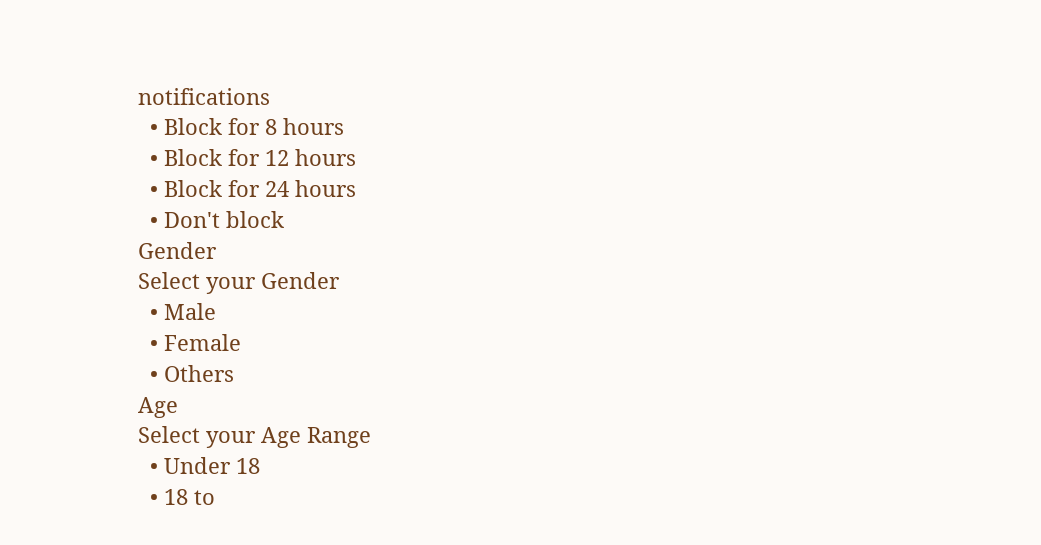notifications
  • Block for 8 hours
  • Block for 12 hours
  • Block for 24 hours
  • Don't block
Gender
Select your Gender
  • Male
  • Female
  • Others
Age
Select your Age Range
  • Under 18
  • 18 to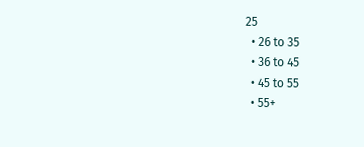25
  • 26 to 35
  • 36 to 45
  • 45 to 55
  • 55+